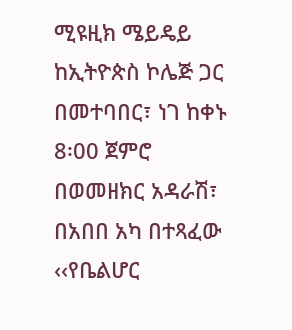ሚዩዚክ ሜይዴይ ከኢትዮጵስ ኮሌጅ ጋር በመተባበር፣ ነገ ከቀኑ 8፡00 ጀምሮ በወመዘክር አዳራሽ፣ በአበበ አካ በተጻፈው ‹‹የቤልሆር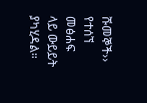ሹመኞች›› የተሰኘ መፅሐፍ ላይ ውይይት ያካሂዳል።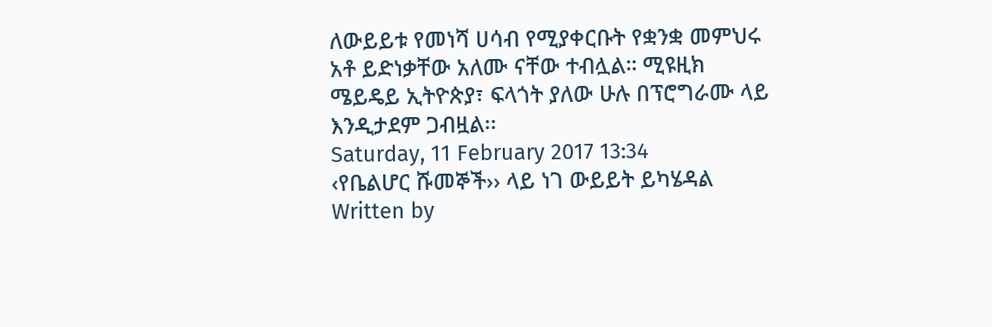ለውይይቱ የመነሻ ሀሳብ የሚያቀርቡት የቋንቋ መምህሩ አቶ ይድነቃቸው አለሙ ናቸው ተብሏል። ሚዩዚክ ሜይዴይ ኢትዮጵያ፣ ፍላጎት ያለው ሁሉ በፕሮግራሙ ላይ እንዲታደም ጋብዟል፡፡
Saturday, 11 February 2017 13:34
‹የቤልሆር ሹመኞች›› ላይ ነገ ውይይት ይካሄዳል
Written by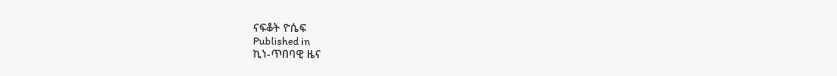ናፍቆት ዮሴፍ
Published in
ኪነ-ጥበባዊ ዜና